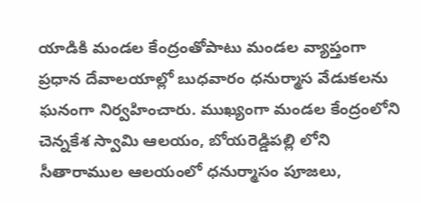యాడికి మండల కేంద్రంతోపాటు మండల వ్యాప్తంగా ప్రధాన దేవాలయాల్లో బుధవారం ధనుర్మాస వేడుకలను ఘనంగా నిర్వహించారు. ముఖ్యంగా మండల కేంద్రంలోని చెన్నకేశ స్వామి ఆలయం, బోయరెడ్డిపల్లి లోని సీతారాముల ఆలయంలో ధనుర్మాసం పూజలు,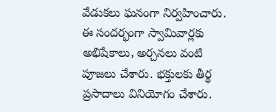వేడుకలు ఘనంగా నిర్వహించారు. ఈ సందర్భంగా స్వామివార్లకు అభిషేకాలు, అర్చనలు వంటి పూజలు చేశారు. భక్తులకు తీర్థ ప్రసాదాలు వినియోగం చేశారు.